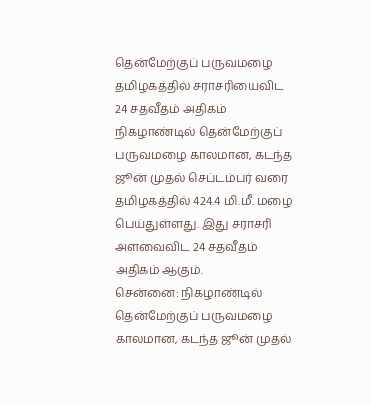தென்மேற்குப் பருவமழை தமிழகத்தில் சராசரியைவிட 24 சதவீதம் அதிகம்
நிகழாண்டில் தென்மேற்குப் பருவமழை காலமான, கடந்த ஜூன் முதல் செப்டம்பர் வரை தமிழகத்தில் 424.4 மி.மீ. மழை பெய்துள்ளது. இது சராசரி அளவைவிட 24 சதவீதம் அதிகம் ஆகும்.
சென்னை: நிகழாண்டில் தென்மேற்குப் பருவமழை காலமான, கடந்த ஜூன் முதல்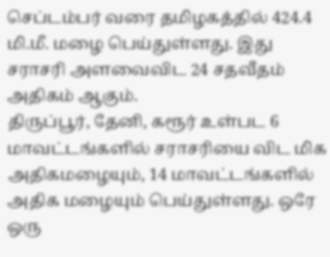செப்டம்பர் வரை தமிழகத்தில் 424.4 மி.மீ. மழை பெய்துள்ளது. இது சராசரி அளவைவிட 24 சதவீதம் அதிகம் ஆகும்.
திருப்பூர், தேனி, கரூர் உள்பட 6 மாவட்டங்களில் சராசரியை விட மிக அதிகமழையும், 14 மாவட்டங்களில் அதிக மழையும் பெய்துள்ளது. ஒரே ஒரு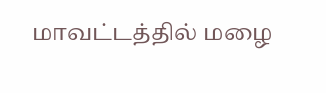மாவட்டத்தில் மழை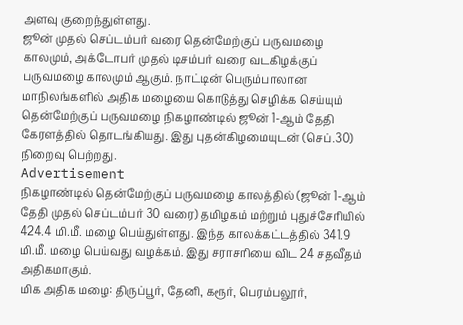அளவு குறைந்துள்ளது.
ஜூன் முதல் செப்டம்பர் வரை தென்மேற்குப் பருவமழை காலமும், அக்டோபர் முதல் டிசம்பர் வரை வடகிழக்குப் பருவமழை காலமும் ஆகும். நாட்டின் பெரும்பாலான மாநிலங்களில் அதிக மழையை கொடுத்து செழிக்க செய்யும் தென்மேற்குப் பருவமழை நிகழாண்டில் ஜூன் 1-ஆம் தேதி கேரளத்தில் தொடங்கியது. இது புதன்கிழமையுடன் (செப்.30) நிறைவு பெற்றது.
Advertisement
நிகழாண்டில் தென்மேற்குப் பருவமழை காலத்தில் (ஜூன் 1-ஆம் தேதி முதல் செப்டம்பர் 30 வரை) தமிழகம் மற்றும் புதுச்சேரியில் 424.4 மி.மீ. மழை பெய்துள்ளது. இந்த காலக்கட்டத்தில் 341.9 மி.மீ. மழை பெய்வது வழக்கம். இது சராசரியை விட 24 சதவீதம் அதிகமாகும்.
மிக அதிக மழை: திருப்பூர், தேனி, கரூர், பெரம்பலூர்,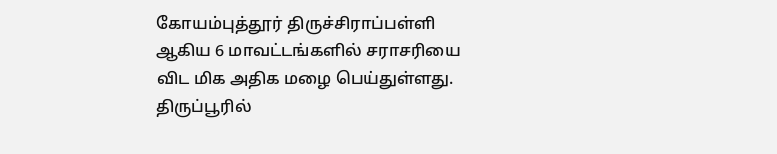கோயம்புத்தூர் திருச்சிராப்பள்ளி ஆகிய 6 மாவட்டங்களில் சராசரியை விட மிக அதிக மழை பெய்துள்ளது. திருப்பூரில்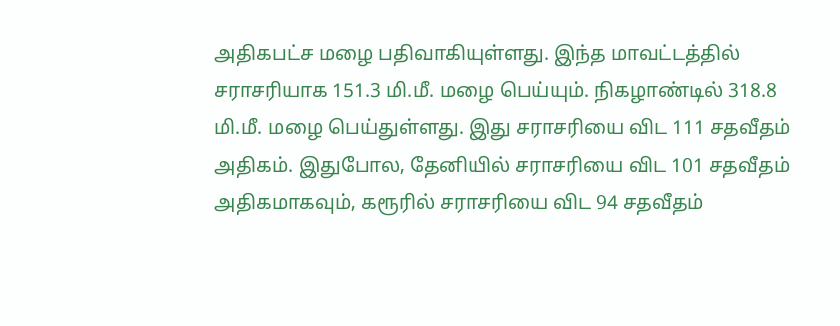அதிகபட்ச மழை பதிவாகியுள்ளது. இந்த மாவட்டத்தில் சராசரியாக 151.3 மி.மீ. மழை பெய்யும். நிகழாண்டில் 318.8 மி.மீ. மழை பெய்துள்ளது. இது சராசரியை விட 111 சதவீதம் அதிகம். இதுபோல, தேனியில் சராசரியை விட 101 சதவீதம் அதிகமாகவும், கரூரில் சராசரியை விட 94 சதவீதம்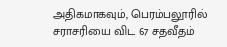அதிகமாகவும், பெரம்பலூரில் சராசரியை விட 67 சதவீதம்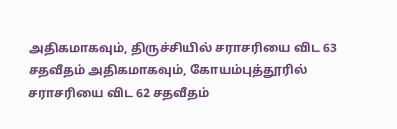அதிகமாகவும், திருச்சியில் சராசரியை விட 63 சதவீதம் அதிகமாகவும், கோயம்புத்தூரில் சராசரியை விட 62 சதவீதம்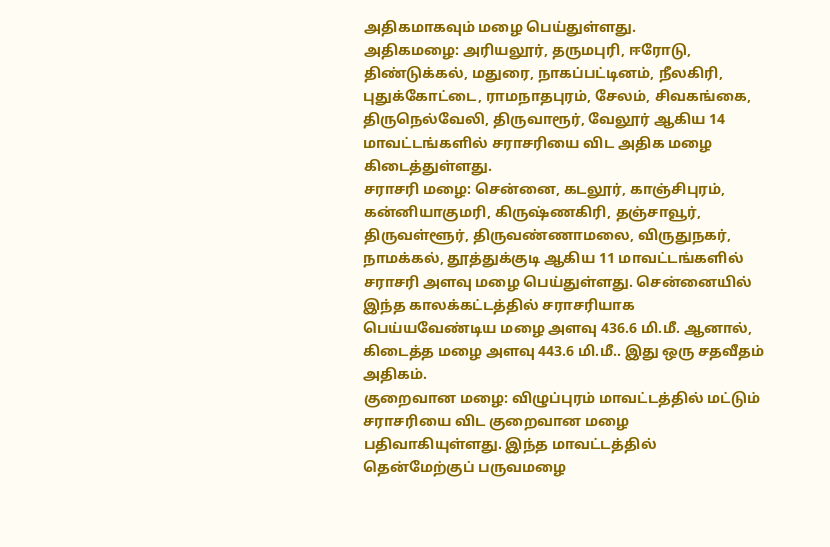அதிகமாகவும் மழை பெய்துள்ளது.
அதிகமழை: அரியலூர், தருமபுரி, ஈரோடு, திண்டுக்கல், மதுரை, நாகப்பட்டினம், நீலகிரி, புதுக்கோட்டை, ராமநாதபுரம், சேலம், சிவகங்கை, திருநெல்வேலி, திருவாரூர், வேலூர் ஆகிய 14 மாவட்டங்களில் சராசரியை விட அதிக மழை கிடைத்துள்ளது.
சராசரி மழை: சென்னை, கடலூர், காஞ்சிபுரம், கன்னியாகுமரி, கிருஷ்ணகிரி, தஞ்சாவூர், திருவள்ளூர், திருவண்ணாமலை, விருதுநகர், நாமக்கல், தூத்துக்குடி ஆகிய 11 மாவட்டங்களில் சராசரி அளவு மழை பெய்துள்ளது. சென்னையில் இந்த காலக்கட்டத்தில் சராசரியாக பெய்யவேண்டிய மழை அளவு 436.6 மி.மீ. ஆனால், கிடைத்த மழை அளவு 443.6 மி.மீ.. இது ஒரு சதவீதம் அதிகம்.
குறைவான மழை: விழுப்புரம் மாவட்டத்தில் மட்டும் சராசரியை விட குறைவான மழை பதிவாகியுள்ளது. இந்த மாவட்டத்தில் தென்மேற்குப் பருவமழை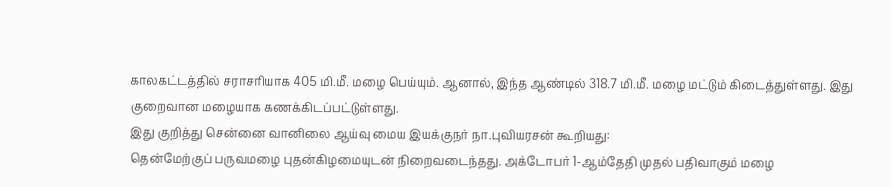காலகட்டத்தில் சராசரியாக 405 மி.மீ. மழை பெய்யும். ஆனால், இந்த ஆண்டில் 318.7 மி.மீ. மழை மட்டும் கிடைத்துள்ளது. இது குறைவான மழையாக கணக்கிடப்பட்டுள்ளது.
இது குறித்து சென்னை வானிலை ஆய்வு மைய இயக்குநர் நா.புவியரசன் கூறியது:
தென்மேற்குப் பருவமழை புதன்கிழமையுடன் நிறைவடைந்தது. அக்டோபர் 1-ஆம்தேதி முதல் பதிவாகும் மழை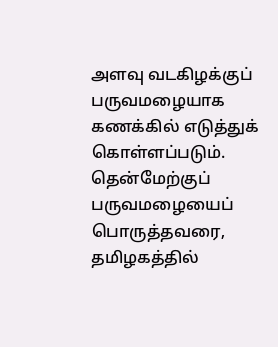அளவு வடகிழக்குப் பருவமழையாக கணக்கில் எடுத்துக் கொள்ளப்படும்.
தென்மேற்குப் பருவமழையைப் பொருத்தவரை, தமிழகத்தில்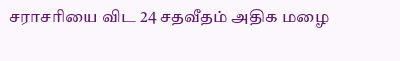சராசரியை விட 24 சதவீதம் அதிக மழை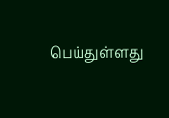பெய்துள்ளது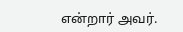என்றார் அவர்.